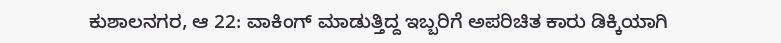ಕುಶಾಲನಗರ, ಆ 22: ವಾಕಿಂಗ್ ಮಾಡುತ್ತಿದ್ದ ಇಬ್ಬರಿಗೆ ಅಪರಿಚಿತ ಕಾರು ಡಿಕ್ಕಿಯಾಗಿ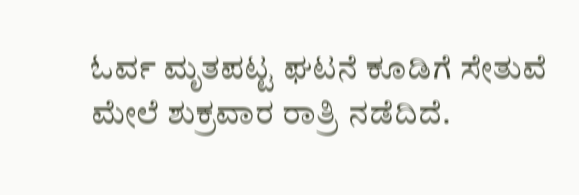ಓರ್ವ ಮೃತಪಟ್ಟ ಘಟನೆ ಕೂಡಿಗೆ ಸೇತುವೆ ಮೇಲೆ ಶುಕ್ರವಾರ ರಾತ್ರಿ ನಡೆದಿದೆ.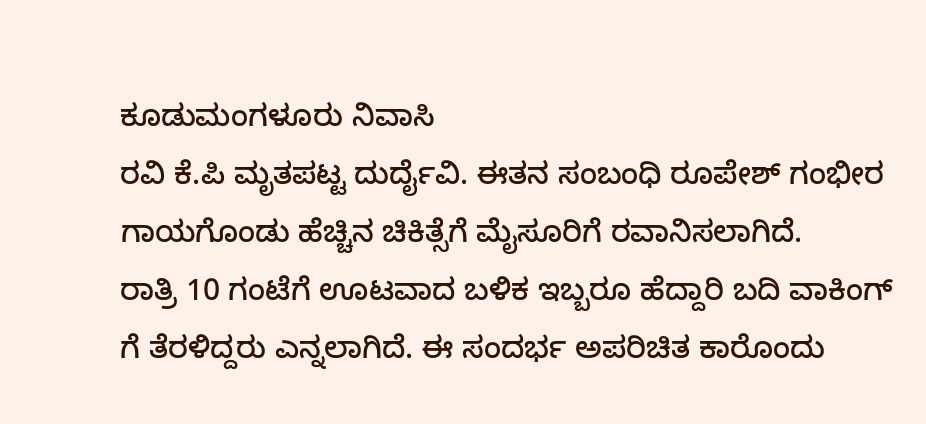ಕೂಡುಮಂಗಳೂರು ನಿವಾಸಿ
ರವಿ ಕೆ.ಪಿ ಮೃತಪಟ್ಟ ದುರ್ದೈವಿ. ಈತನ ಸಂಬಂಧಿ ರೂಪೇಶ್ ಗಂಭೀರ ಗಾಯಗೊಂಡು ಹೆಚ್ಚಿನ ಚಿಕಿತ್ಸೆಗೆ ಮೈಸೂರಿಗೆ ರವಾನಿಸಲಾಗಿದೆ.
ರಾತ್ರಿ 10 ಗಂಟೆಗೆ ಊಟವಾದ ಬಳಿಕ ಇಬ್ಬರೂ ಹೆದ್ದಾರಿ ಬದಿ ವಾಕಿಂಗ್ ಗೆ ತೆರಳಿದ್ದರು ಎನ್ನಲಾಗಿದೆ. ಈ ಸಂದರ್ಭ ಅಪರಿಚಿತ ಕಾರೊಂದು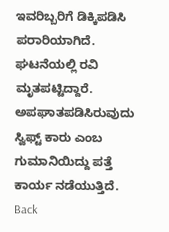ಇವರಿಬ್ಬರಿಗೆ ಡಿಕ್ಕಿಪಡಿಸಿ ಪರಾರಿಯಾಗಿದೆ. ಘಟನೆಯಲ್ಲಿ ರವಿ ಮೃತಪಟ್ಟಿದ್ದಾರೆ. ಅಪಘಾತಪಡಿಸಿರುವುದು ಸ್ವಿಫ್ಟ್ ಕಾರು ಎಂಬ ಗುಮಾನಿಯಿದ್ದು ಪತ್ತೆ ಕಾರ್ಯ ನಡೆಯುತ್ತಿದೆ.
Back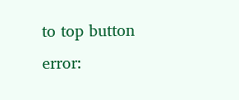to top button
error: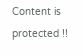Content is protected !!